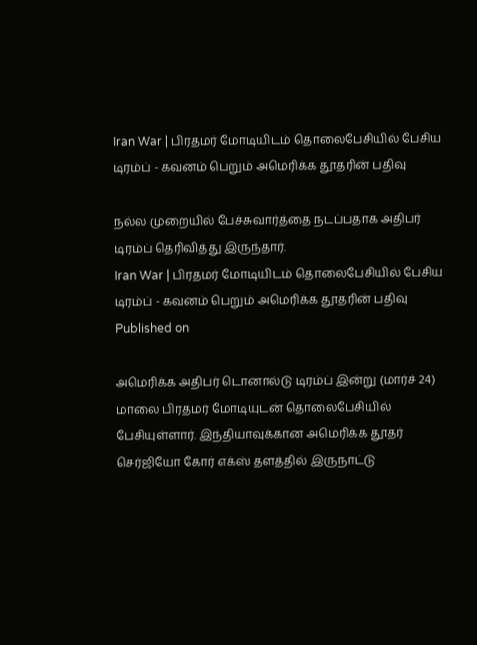Iran War | பிரதமர் மோடியிடம் தொலைபேசியில் பேசிய டிரம்ப் - கவனம் பெறும் அமெரிக்க தூதரின் பதிவு

நல்ல முறையில் பேச்சுவார்த்தை நடப்பதாக அதிபர் டிரம்ப் தெரிவித்து இருந்தார்.
Iran War | பிரதமர் மோடியிடம் தொலைபேசியில் பேசிய டிரம்ப் - கவனம் பெறும் அமெரிக்க தூதரின் பதிவு
Published on

அமெரிக்க அதிபர் டொனால்டு டிரம்ப் இன்று (மார்ச் 24) மாலை பிரதமர் மோடியுடன் தொலைபேசியில் பேசியுள்ளார். இந்தியாவுக்கான அமெரிக்க தூதர் செர்ஜியோ கோர் எக்ஸ் தளத்தில் இருநாட்டு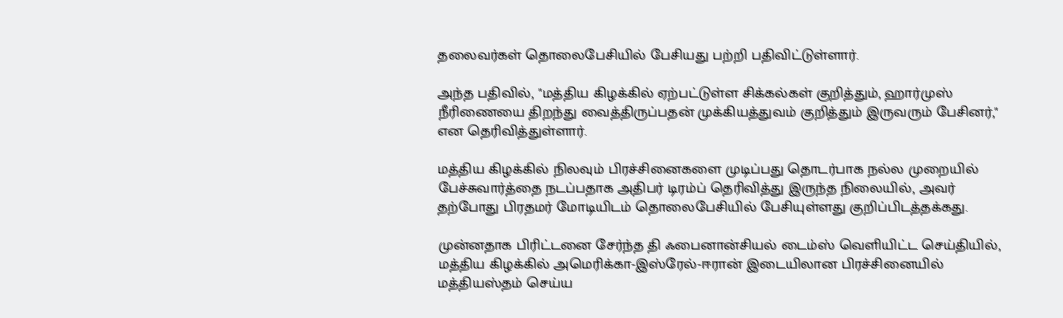தலைவர்கள் தொலைபேசியில் பேசியது பற்றி பதிவிட்டுள்ளார்.

அந்த பதிவில், "மத்திய கிழக்கில் ஏற்பட்டுள்ள சிக்கல்கள் குறித்தும், ஹார்முஸ் நீரிணையை திறந்து வைத்திருப்பதன் முக்கியத்துவம் குறித்தும் இருவரும் பேசினர்," என தெரிவித்துள்ளார்.

மத்திய கிழக்கில் நிலவும் பிரச்சினைகளை முடிப்பது தொடர்பாக நல்ல முறையில் பேச்சுவார்த்தை நடப்பதாக அதிபர் டிரம்ப் தெரிவித்து இருந்த நிலையில், அவர் தற்போது பிரதமர் மோடியிடம் தொலைபேசியில் பேசியுள்ளது குறிப்பிடத்தக்கது.

முன்னதாக பிரிட்டனை சேர்ந்த தி ஃபைனான்சியல் டைம்ஸ் வெளியிட்ட செய்தியில், மத்திய கிழக்கில் அமெரிக்கா-இஸ்ரேல்-ஈரான் இடையிலான பிரச்சினையில் மத்தியஸ்தம் செய்ய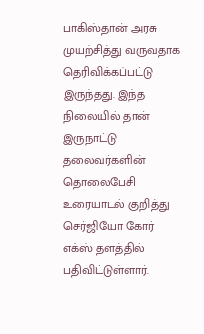பாகிஸ்தான் அரசு முயற்சித்து வருவதாக தெரிவிக்கப்பட்டு இருந்தது. இந்த நிலையில் தான் இருநாட்டு தலைவர்களின் தொலைபேசி உரையாடல் குறித்து செர்ஜியோ கோர் எக்ஸ் தளத்தில் பதிவிட்டுள்ளார்.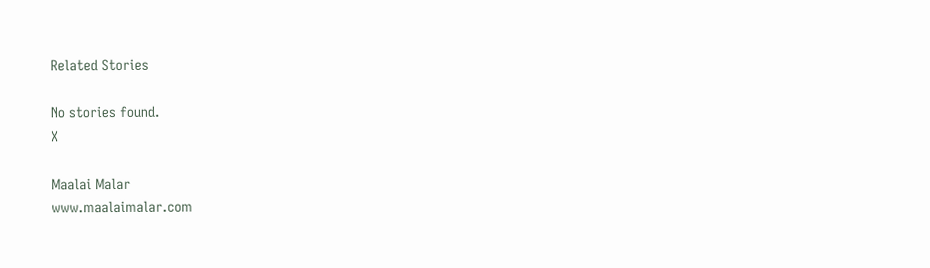Related Stories

No stories found.
X

Maalai Malar
www.maalaimalar.com